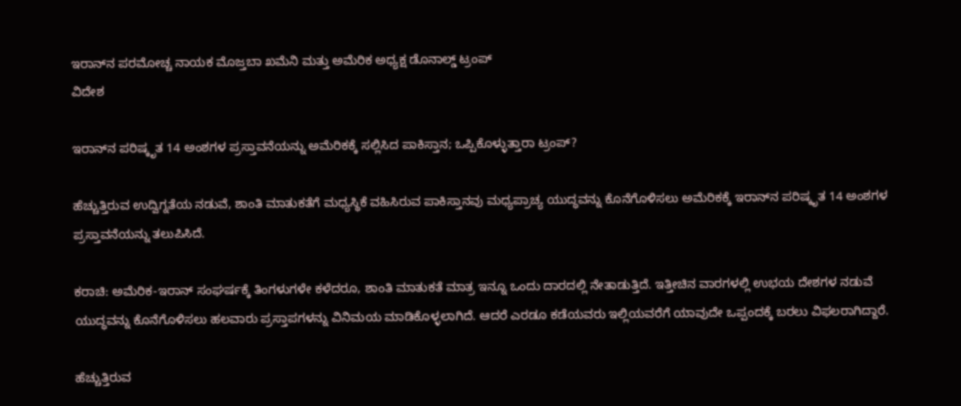ಇರಾನ್‌ನ ಪರಮೋಚ್ಚ ನಾಯಕ ಮೊಜ್ತಬಾ ಖಮೆನಿ ಮತ್ತು ಅಮೆರಿಕ ಅಧ್ಯಕ್ಷ ಡೊನಾಲ್ಡ್ ಟ್ರಂಪ್
ವಿದೇಶ

ಇರಾನ್‌ನ ಪರಿಷ್ಕೃತ 14 ಅಂಶಗಳ ಪ್ರಸ್ತಾವನೆಯನ್ನು ಅಮೆರಿಕಕ್ಕೆ ಸಲ್ಲಿಸಿದ ಪಾಕಿಸ್ತಾನ; ಒಪ್ಪಿಕೊಳ್ಳುತ್ತಾರಾ ಟ್ರಂಪ್?

ಹೆಚ್ಚುತ್ತಿರುವ ಉದ್ವಿಗ್ನತೆಯ ನಡುವೆ, ಶಾಂತಿ ಮಾತುಕತೆಗೆ ಮಧ್ಯಸ್ಥಿಕೆ ವಹಿಸಿರುವ ಪಾಕಿಸ್ತಾನವು ಮಧ್ಯಪ್ರಾಚ್ಯ ಯುದ್ಧವನ್ನು ಕೊನೆಗೊಳಿಸಲು ಅಮೆರಿಕಕ್ಕೆ ಇರಾನ್‌ನ ಪರಿಷ್ಕೃತ 14 ಅಂಶಗಳ ಪ್ರಸ್ತಾವನೆಯನ್ನು ತಲುಪಿಸಿದೆ.

ಕರಾಚಿ: ಅಮೆರಿಕ-ಇರಾನ್ ಸಂಘರ್ಷಕ್ಕೆ ತಿಂಗಳುಗಳೇ ಕಳೆದರೂ, ಶಾಂತಿ ಮಾತುಕತೆ ಮಾತ್ರ ಇನ್ನೂ ಒಂದು ದಾರದಲ್ಲಿ ನೇತಾಡುತ್ತಿದೆ. ಇತ್ತೀಚಿನ ವಾರಗಳಲ್ಲಿ ಉಭಯ ದೇಶಗಳ ನಡುವೆ ಯುದ್ಧವನ್ನು ಕೊನೆಗೊಳಿಸಲು ಹಲವಾರು ಪ್ರಸ್ತಾಪಗಳನ್ನು ವಿನಿಮಯ ಮಾಡಿಕೊಳ್ಳಲಾಗಿದೆ. ಆದರೆ ಎರಡೂ ಕಡೆಯವರು ಇಲ್ಲಿಯವರೆಗೆ ಯಾವುದೇ ಒಪ್ಪಂದಕ್ಕೆ ಬರಲು ವಿಫಲರಾಗಿದ್ದಾರೆ.

ಹೆಚ್ಚುತ್ತಿರುವ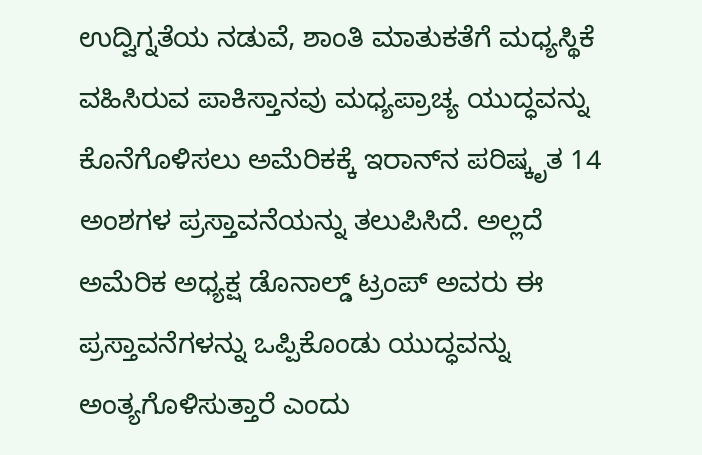ಉದ್ವಿಗ್ನತೆಯ ನಡುವೆ, ಶಾಂತಿ ಮಾತುಕತೆಗೆ ಮಧ್ಯಸ್ಥಿಕೆ ವಹಿಸಿರುವ ಪಾಕಿಸ್ತಾನವು ಮಧ್ಯಪ್ರಾಚ್ಯ ಯುದ್ಧವನ್ನು ಕೊನೆಗೊಳಿಸಲು ಅಮೆರಿಕಕ್ಕೆ ಇರಾನ್‌ನ ಪರಿಷ್ಕೃತ 14 ಅಂಶಗಳ ಪ್ರಸ್ತಾವನೆಯನ್ನು ತಲುಪಿಸಿದೆ. ಅಲ್ಲದೆ ಅಮೆರಿಕ ಅಧ್ಯಕ್ಷ ಡೊನಾಲ್ಡ್ ಟ್ರಂಪ್ ಅವರು ಈ ಪ್ರಸ್ತಾವನೆಗಳನ್ನು ಒಪ್ಪಿಕೊಂಡು ಯುದ್ಧವನ್ನು ಅಂತ್ಯಗೊಳಿಸುತ್ತಾರೆ ಎಂದು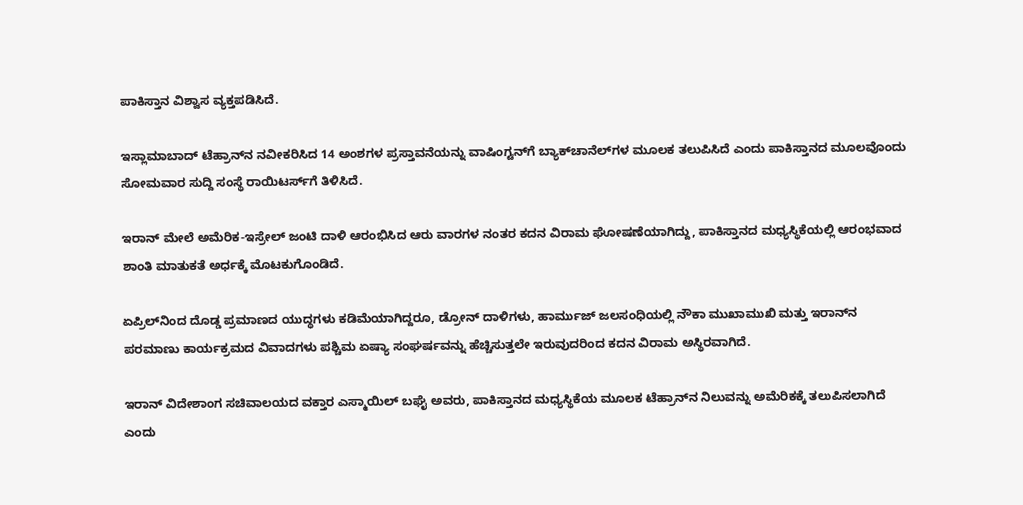ಪಾಕಿಸ್ತಾನ ವಿಶ್ವಾಸ ವ್ಯಕ್ತಪಡಿಸಿದೆ.

ಇಸ್ಲಾಮಾಬಾದ್ ಟೆಹ್ರಾನ್‌ನ ನವೀಕರಿಸಿದ 14 ಅಂಶಗಳ ಪ್ರಸ್ತಾವನೆಯನ್ನು ವಾಷಿಂಗ್ಟನ್‌ಗೆ ಬ್ಯಾಕ್‌ಚಾನೆಲ್‌ಗಳ ಮೂಲಕ ತಲುಪಿಸಿದೆ ಎಂದು ಪಾಕಿಸ್ತಾನದ ಮೂಲವೊಂದು ಸೋಮವಾರ ಸುದ್ದಿ ಸಂಸ್ಥೆ ರಾಯಿಟರ್ಸ್‌ಗೆ ತಿಳಿಸಿದೆ.

ಇರಾನ್ ಮೇಲೆ ಅಮೆರಿಕ-ಇಸ್ರೇಲ್ ಜಂಟಿ ದಾಳಿ ಆರಂಭಿಸಿದ ಆರು ವಾರಗಳ ನಂತರ ಕದನ ವಿರಾಮ ಘೋಷಣೆಯಾಗಿದ್ದು, ಪಾಕಿಸ್ತಾನದ ಮಧ್ಯಸ್ಥಿಕೆಯಲ್ಲಿ ಆರಂಭವಾದ ಶಾಂತಿ ಮಾತುಕತೆ ಅರ್ಧಕ್ಕೆ ಮೊಟಕುಗೊಂಡಿದೆ.

ಏಪ್ರಿಲ್‌ನಿಂದ ದೊಡ್ಡ ಪ್ರಮಾಣದ ಯುದ್ಧಗಳು ಕಡಿಮೆಯಾಗಿದ್ದರೂ, ಡ್ರೋನ್ ದಾಳಿಗಳು, ಹಾರ್ಮುಜ್ ಜಲಸಂಧಿಯಲ್ಲಿ ನೌಕಾ ಮುಖಾಮುಖಿ ಮತ್ತು ಇರಾನ್‌ನ ಪರಮಾಣು ಕಾರ್ಯಕ್ರಮದ ವಿವಾದಗಳು ಪಶ್ಚಿಮ ಏಷ್ಯಾ ಸಂಘರ್ಷವನ್ನು ಹೆಚ್ಚಿಸುತ್ತಲೇ ಇರುವುದರಿಂದ ಕದನ ವಿರಾಮ ಅಸ್ಥಿರವಾಗಿದೆ.

ಇರಾನ್ ವಿದೇಶಾಂಗ ಸಚಿವಾಲಯದ ವಕ್ತಾರ ಎಸ್ಮಾಯಿಲ್ ಬಘೈ ಅವರು, ಪಾಕಿಸ್ತಾನದ ಮಧ್ಯಸ್ಥಿಕೆಯ ಮೂಲಕ ಟೆಹ್ರಾನ್‌ನ ನಿಲುವನ್ನು ಅಮೆರಿಕಕ್ಕೆ ತಲುಪಿಸಲಾಗಿದೆ ಎಂದು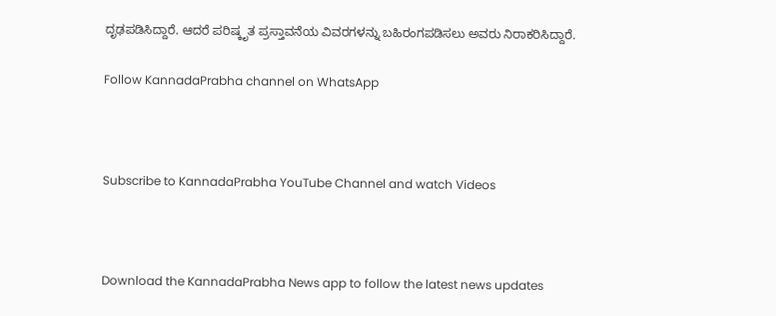ದೃಢಪಡಿಸಿದ್ದಾರೆ. ಆದರೆ ಪರಿಷ್ಕೃತ ಪ್ರಸ್ತಾವನೆಯ ವಿವರಗಳನ್ನು ಬಹಿರಂಗಪಡಿಸಲು ಅವರು ನಿರಾಕರಿಸಿದ್ದಾರೆ.

Follow KannadaPrabha channel on WhatsApp



Subscribe to KannadaPrabha YouTube Channel and watch Videos



Download the KannadaPrabha News app to follow the latest news updates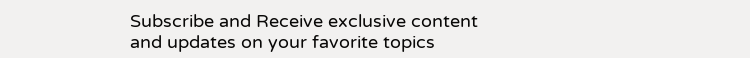Subscribe and Receive exclusive content and updates on your favorite topics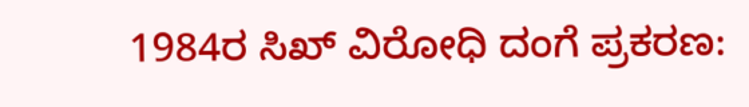1984ರ ಸಿಖ್ ವಿರೋಧಿ ದಂಗೆ ಪ್ರಕರಣ: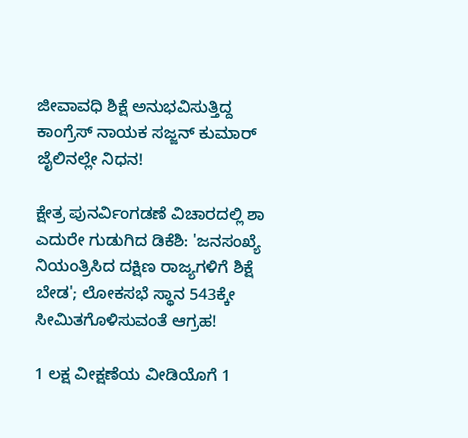ಜೀವಾವಧಿ ಶಿಕ್ಷೆ ಅನುಭವಿಸುತ್ತಿದ್ದ ಕಾಂಗ್ರೆಸ್ ನಾಯಕ ಸಜ್ಜನ್ ಕುಮಾರ್ ಜೈಲಿನಲ್ಲೇ ನಿಧನ!

ಕ್ಷೇತ್ರ ಪುನರ್ವಿಂಗಡಣೆ ವಿಚಾರದಲ್ಲಿ ಶಾ ಎದುರೇ ಗುಡುಗಿದ ಡಿಕೆಶಿ: 'ಜನಸಂಖ್ಯೆ ನಿಯಂತ್ರಿಸಿದ ದಕ್ಷಿಣ ರಾಜ್ಯಗಳಿಗೆ ಶಿಕ್ಷೆ ಬೇಡ'; ಲೋಕಸಭೆ ಸ್ಥಾನ 543ಕ್ಕೇ ಸೀಮಿತಗೊಳಿಸುವಂತೆ ಆಗ್ರಹ!

1 ಲಕ್ಷ ವೀಕ್ಷಣೆಯ ವೀಡಿಯೊಗೆ 1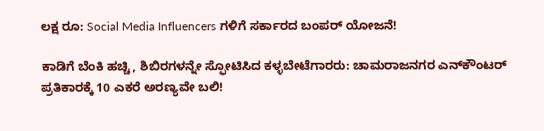ಲಕ್ಷ ರೂ: Social Media Influencers ಗಳಿಗೆ ಸರ್ಕಾರದ ಬಂಪರ್ ಯೋಜನೆ!

ಕಾಡಿಗೆ ಬೆಂಕಿ ಹಚ್ಚಿ, ಶಿಬಿರಗಳನ್ನೇ ಸ್ಫೋಟಿಸಿದ ಕಳ್ಳಬೇಟೆಗಾರರು: ಚಾಮರಾಜನಗರ ಎನ್‌ಕೌಂಟರ್ ಪ್ರತಿಕಾರಕ್ಕೆ 10 ಎಕರೆ ಅರಣ್ಯವೇ ಬಲಿ!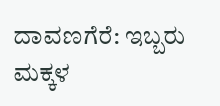ದಾವಣಗೆರೆ: ಇಬ್ಬರು ಮಕ್ಕಳ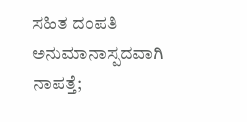ಸಹಿತ ದಂಪತಿ ಅನುಮಾನಾಸ್ಪದವಾಗಿ ನಾಪತ್ತೆ;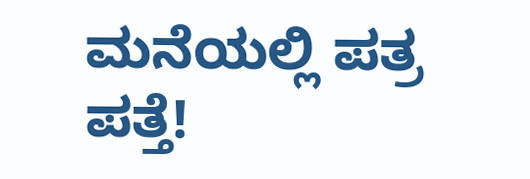ಮನೆಯಲ್ಲಿ ಪತ್ರ ಪತ್ತೆ!